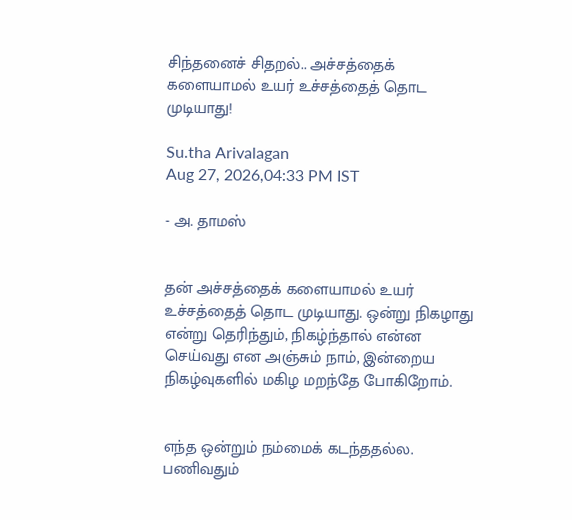சிந்தனைச் சிதறல்.. அச்சத்தைக் களையாமல் உயர் உச்சத்தைத் தொட முடியாது!

Su.tha Arivalagan
Aug 27, 2026,04:33 PM IST

- அ. தாமஸ்


தன் அச்சத்தைக் களையாமல் உயர் உச்சத்தைத் தொட முடியாது. ஒன்று நிகழாது என்று தெரிந்தும், நிகழ்ந்தால் என்ன செய்வது என அஞ்சும் நாம், இன்றைய நிகழ்வுகளில் மகிழ மறந்தே போகிறோம்.


எந்த ஒன்றும் நம்மைக் கடந்ததல்ல. பணிவதும்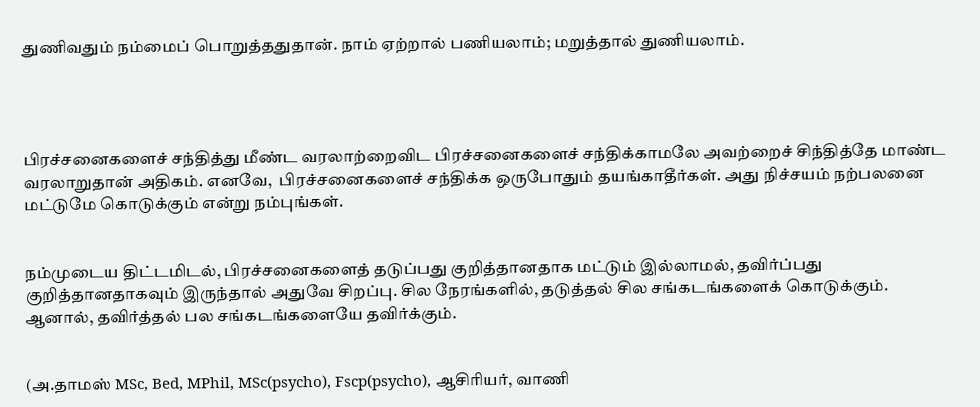துணிவதும் நம்மைப் பொறுத்ததுதான். நாம் ஏற்றால் பணியலாம்; மறுத்தால் துணியலாம்.




பிரச்சனைகளைச் சந்தித்து மீண்ட வரலாற்றைவிட பிரச்சனைகளைச் சந்திக்காமலே அவற்றைச் சிந்தித்தே மாண்ட வரலாறுதான் அதிகம். எனவே,  பிரச்சனைகளைச் சந்திக்க ஒருபோதும் தயங்காதீர்கள். அது நிச்சயம் நற்பலனை மட்டுமே கொடுக்கும் என்று நம்புங்கள்.


நம்முடைய திட்டமிடல், பிரச்சனைகளைத் தடுப்பது குறித்தானதாக மட்டும் இல்லாமல், தவிர்ப்பது குறித்தானதாகவும் இருந்தால் அதுவே சிறப்பு. சில நேரங்களில், தடுத்தல் சில சங்கடங்களைக் கொடுக்கும். ஆனால், தவிர்த்தல் பல சங்கடங்களையே தவிர்க்கும்.


(அ.தாமஸ் MSc, Bed, MPhil, MSc(psycho), Fscp(psycho), ஆசிரியர், வாணி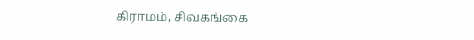கிராமம், சிவகங்கை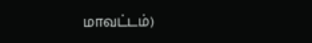மாவட்டம்)